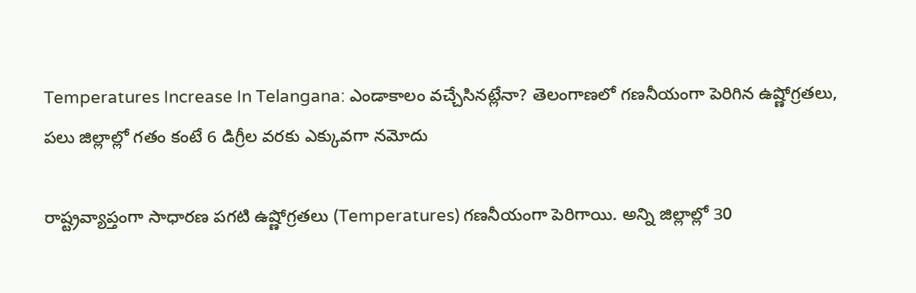Temperatures Increase In Telangana: ఎండాకాలం వచ్చేసినట్లేనా? తెలంగాణలో గణనీయంగా పెరిగిన ఉష్ణోగ్రతలు, పలు జిల్లాల్లో గతం కంటే 6 డిగ్రీల వరకు ఎక్కువగా నమోదు

రాష్ట్రవ్యాప్తంగా సాధారణ పగటి ఉష్ణోగ్రతలు (Temperatures) గణనీయంగా పెరిగాయి. అన్ని జిల్లాల్లో 30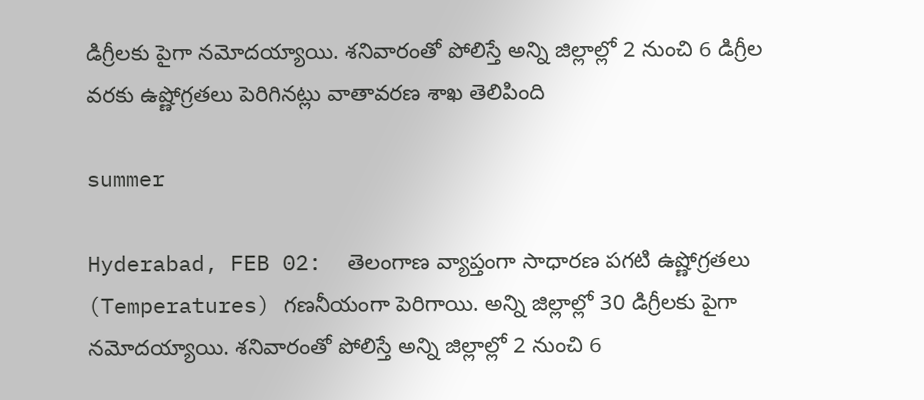డిగ్రీలకు పైగా నమోదయ్యాయి. శనివారంతో పోలిస్తే అన్ని జిల్లాల్లో 2 నుంచి 6 డిగ్రీల వరకు ఉష్ణోగ్రతలు పెరిగినట్లు వాతావరణ శాఖ తెలిపింది

summer

Hyderabad, FEB 02:  తెలంగాణ వ్యాప్తంగా సాధారణ పగటి ఉష్ణోగ్రతలు (Temperatures) గణనీయంగా పెరిగాయి. అన్ని జిల్లాల్లో 30 డిగ్రీలకు పైగా నమోదయ్యాయి. శనివారంతో పోలిస్తే అన్ని జిల్లాల్లో 2 నుంచి 6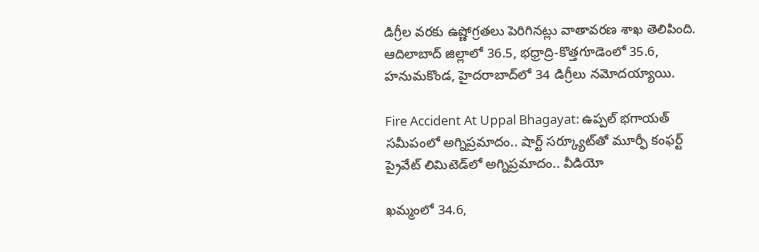డిగ్రీల వరకు ఉష్ణోగ్రతలు పెరిగినట్లు వాతావరణ శాఖ తెలిపింది. ఆదిలాబాద్‌ జిల్లాలో 36.5, భధ్రాద్రి-కొత్తగూడెంలో 35.6, హనుమకొండ, హైదరాబాద్‌లో 34 డిగ్రీలు నమోదయ్యాయి.

Fire Accident At Uppal Bhagayat: ఉప్పల్ భగాయత్ సమీపంలో అగ్నిప్రమాదం.. షార్ట్ సర్క్యూట్‌తో మూర్ఫీ కంఫర్ట్ ప్రైవేట్ లిమిటెడ్‌లో అగ్నిప్రమాదం.. వీడియో

ఖమ్మంలో 34.6,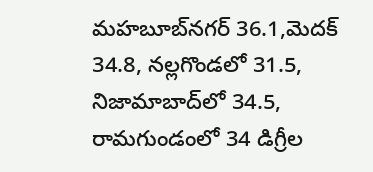మహబూబ్‌నగర్‌ 36.1,మెదక్‌ 34.8, నల్లగొండలో 31.5, నిజామాబాద్‌లో 34.5, రామగుండంలో 34 డిగ్రీల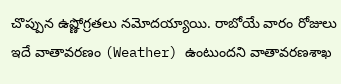చొప్పున ఉష్ణోగ్రతలు నమోదయ్యాయి. రాబోయే వారం రోజులు ఇదే వాతావరణం (Weather) ఉంటుందని వాతావరణశాఖ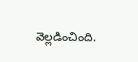వెల్లడించింది.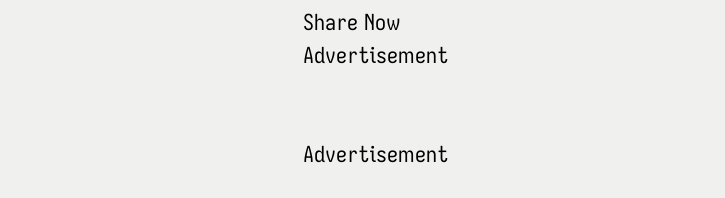Share Now
Advertisement


Advertisement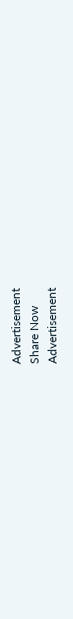Advertisement
Share Now
Advertisement